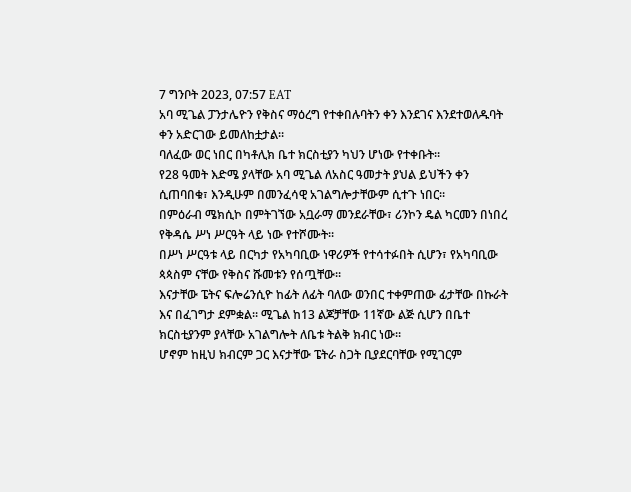7 ግንቦት 2023, 07:57 EAT
አባ ሚጌል ፓንታሌዮን የቅስና ማዕረግ የተቀበሉባትን ቀን እንደገና እንደተወለዱባት ቀን አድርገው ይመለከቷታል።
ባለፈው ወር ነበር በካቶሊክ ቤተ ክርስቲያን ካህን ሆነው የተቀቡት።
የ28 ዓመት እድሜ ያላቸው አባ ሚጌል ለአስር ዓመታት ያህል ይህችን ቀን ሲጠባበቁ፣ እንዲሁም በመንፈሳዊ አገልግሎታቸውም ሲተጉ ነበር።
በምዕራብ ሜክሲኮ በምትገኘው አቧራማ መንደራቸው፣ ሪንኮን ዴል ካርመን በነበረ የቅዳሴ ሥነ ሥርዓት ላይ ነው የተሾሙት።
በሥነ ሥርዓቱ ላይ በርካታ የአካባቢው ነዋሪዎች የተሳተፉበት ሲሆን፣ የአካባቢው ጳጳስም ናቸው የቅስና ሹመቱን የሰጧቸው።
እናታቸው ፔትና ፍሎሬንሲዮ ከፊት ለፊት ባለው ወንበር ተቀምጠው ፊታቸው በኩራት እና በፈገግታ ደምቋል። ሚጌል ከ13 ልጆቻቸው 11ኛው ልጅ ሲሆን በቤተ ክርስቲያንም ያላቸው አገልግሎት ለቤቱ ትልቅ ክብር ነው።
ሆኖም ከዚህ ክብርም ጋር እናታቸው ፔትራ ስጋት ቢያደርባቸው የሚገርም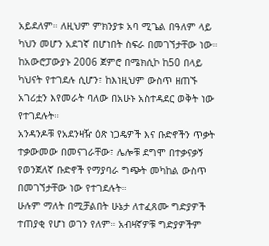አይደለም። ለዚህም ምክንያቱ አባ ሚጌል በዓለም ላይ ካህን መሆን አደገኛ በሆነበት ስፍራ በመገኘታቸው ነው።
ከአውሮፓውያኑ 2006 ጀምሮ በሜክሲኮ ከ50 በላይ ካህናት የተገደሉ ሲሆን፣ ከእነዚህም ውስጥ ዘጠኙ አገሪቷን እየመራት ባለው በአሁኑ አስተዳደር ወቅት ነው የተገደሉት።
አንዳንዶቹ የአደንዛዥ ዕጽ ነጋዴዎች እና ቡድኖችን ጥቃት ተቃውመው በመናገራቸው፣ ሌሎቹ ደግሞ በተቃናቃኝ የወንጀለኛ ቡድኖች የማያባራ ግጭት መካከል ውስጥ በመገኘታቸው ነው የተገደሉት።
ሁሉም ማለት በሚቻልበት ሁኔታ ለተፈጸሙ ግድያዎች ተጠያቂ የሆነ ወገን የለም። አብዛኛዎቹ ግድያዎችም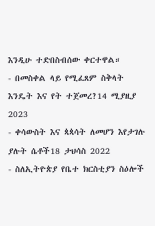እንዲሁ ተድበስብሰው ቀርተዋል።
- በመስቀል ላይ የሚፈጸም ስቅላት እንዴት እና የት ተጀመረ?14 ሚያዚያ 2023
- ቀሳውስት እና ጳጳሳት ለመሆን እየታገሉ ያሉት ሴቶች18 ታህሳስ 2022
- ስለኢትዮጵያ የቤተ ክርስቲያን ስዕሎች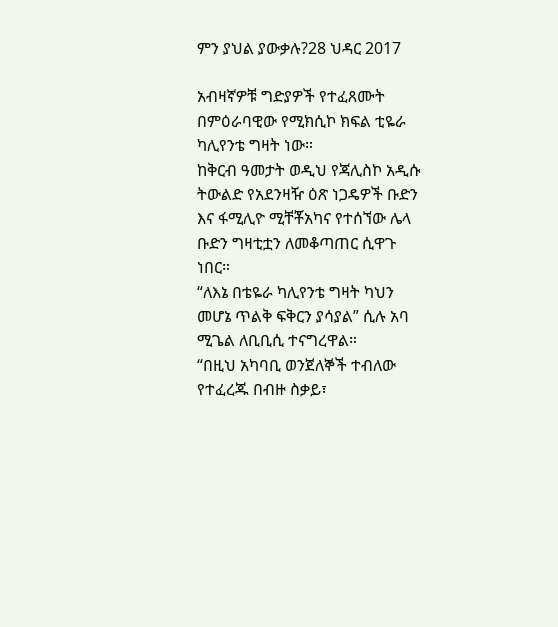ምን ያህል ያውቃሉ?28 ህዳር 2017

አብዛኛዎቹ ግድያዎች የተፈጸሙት በምዕራባዊው የሚክሲኮ ክፍል ቲዬራ ካሊየንቴ ግዛት ነው።
ከቅርብ ዓመታት ወዲህ የጃሊስኮ አዲሱ ትውልድ የአደንዛዥ ዕጽ ነጋዴዎች ቡድን እና ፋሚሊዮ ሚቸቾአካና የተሰኘው ሌላ ቡድን ግዛቲቷን ለመቆጣጠር ሲዋጉ ነበር።
“ለእኔ በቴዬራ ካሊየንቴ ግዛት ካህን መሆኔ ጥልቅ ፍቅርን ያሳያል” ሲሉ አባ ሚጌል ለቢቢሲ ተናግረዋል።
“በዚህ አካባቢ ወንጀለኞች ተብለው የተፈረጁ በብዙ ስቃይ፣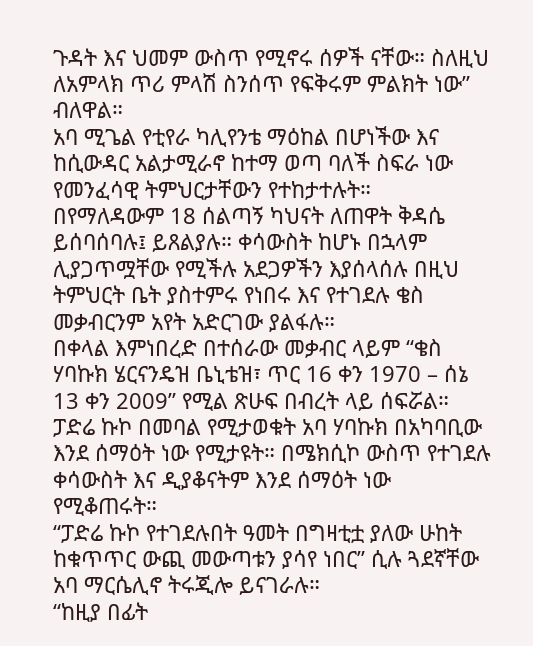ጉዳት እና ህመም ውስጥ የሚኖሩ ሰዎች ናቸው። ስለዚህ ለአምላክ ጥሪ ምላሽ ስንሰጥ የፍቅሩም ምልክት ነው” ብለዋል።
አባ ሚጌል የቲየራ ካሊየንቴ ማዕከል በሆነችው እና ከሲውዳር አልታሚራኖ ከተማ ወጣ ባለች ስፍራ ነው የመንፈሳዊ ትምህርታቸውን የተከታተሉት።
በየማለዳውም 18 ሰልጣኝ ካህናት ለጠዋት ቅዳሴ ይሰባሰባሉ፤ ይጸልያሉ። ቀሳውስት ከሆኑ በኋላም ሊያጋጥሟቸው የሚችሉ አደጋዎችን እያሰላሰሉ በዚህ ትምህርት ቤት ያስተምሩ የነበሩ እና የተገደሉ ቄስ መቃብርንም አየት አድርገው ያልፋሉ።
በቀላል እምነበረድ በተሰራው መቃብር ላይም “ቄስ ሃባኩክ ሄርናንዴዝ ቤኒቴዝ፣ ጥር 16 ቀን 1970 – ሰኔ 13 ቀን 2009” የሚል ጽሁፍ በብረት ላይ ሰፍሯል።
ፓድሬ ኩኮ በመባል የሚታወቁት አባ ሃባኩክ በአካባቢው እንደ ሰማዕት ነው የሚታዩት። በሜክሲኮ ውስጥ የተገደሉ ቀሳውስት እና ዲያቆናትም እንደ ሰማዕት ነው የሚቆጠሩት።
“ፓድሬ ኩኮ የተገደሉበት ዓመት በግዛቲቷ ያለው ሁከት ከቁጥጥር ውጪ መውጣቱን ያሳየ ነበር” ሲሉ ጓደኛቸው አባ ማርሴሊኖ ትሩጂሎ ይናገራሉ።
“ከዚያ በፊት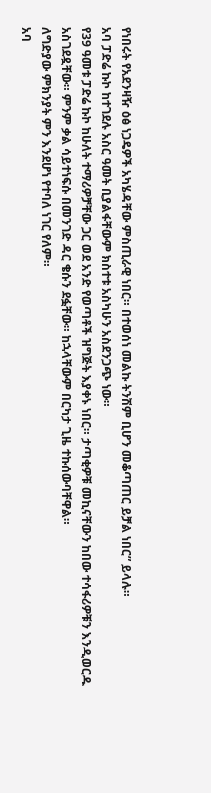የነበሩት የአደንዛዥ ዕፅ ነጋዴዎች አካሄዳቸው ምስጢራዊ ነበር። በተወሰነ መልኩ ትንሽም ቢሆን መቆጣጠር ይቻል ነበር” ይላሉ።
አባ ፓድሬ ኩኮ ከተገደሉ አስር ዓመት ቢያልፋቸውም ክስተቱ አስካሁን አስደንጋጭ ነው።
የ39 ዓመቱ ፓድሬ ኩኮ ከሁለት ተማሪዎቻቸው ጋር ወደ አንድ የወጣቶች ዝግጅት እያቀኑ ነበር። ታጣቂዎቹ መኪናቸውን ከበው ተሳፋሪዎቹን እንዲወርዱ አስገደዷቸው። ምንም ቃል ሳይተነፍሱ በመንገድ ዳር ቄሱን ደፏቸው። ከኋላቸውም በርካታ ጊዜ ተኩሰውባቸዋል።
ለግድያው ምክንያት ምን እንደሆነ የተባለ ነገር የለም።
አባ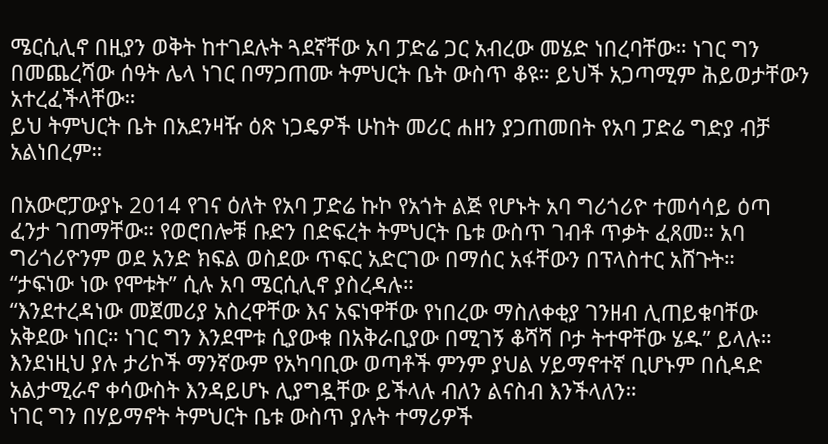ሜርሲሊኖ በዚያን ወቅት ከተገደሉት ጓደኛቸው አባ ፓድሬ ጋር አብረው መሄድ ነበረባቸው። ነገር ግን በመጨረሻው ሰዓት ሌላ ነገር በማጋጠሙ ትምህርት ቤት ውስጥ ቆዩ። ይህች አጋጣሚም ሕይወታቸውን አተረፈችላቸው።
ይህ ትምህርት ቤት በአደንዛዥ ዕጽ ነጋዴዎች ሁከት መሪር ሐዘን ያጋጠመበት የአባ ፓድሬ ግድያ ብቻ አልነበረም።

በአውሮፓውያኑ 2014 የገና ዕለት የአባ ፓድሬ ኩኮ የአጎት ልጅ የሆኑት አባ ግሪጎሪዮ ተመሳሳይ ዕጣ ፈንታ ገጠማቸው። የወሮበሎቹ ቡድን በድፍረት ትምህርት ቤቱ ውስጥ ገብቶ ጥቃት ፈጸመ። አባ ግሪጎሪዮንም ወደ አንድ ክፍል ወስደው ጥፍር አድርገው በማሰር አፋቸውን በፕላስተር አሸጉት።
“ታፍነው ነው የሞቱት” ሲሉ አባ ሜርሲሊኖ ያስረዳሉ።
“እንደተረዳነው መጀመሪያ አስረዋቸው እና አፍነዋቸው የነበረው ማስለቀቂያ ገንዘብ ሊጠይቁባቸው አቅደው ነበር። ነገር ግን እንደሞቱ ሲያውቁ በአቅራቢያው በሚገኝ ቆሻሻ ቦታ ትተዋቸው ሄዱ” ይላሉ።
እንደነዚህ ያሉ ታሪኮች ማንኛውም የአካባቢው ወጣቶች ምንም ያህል ሃይማኖተኛ ቢሆኑም በሲዳድ አልታሚራኖ ቀሳውስት እንዳይሆኑ ሊያግዷቸው ይችላሉ ብለን ልናስብ እንችላለን።
ነገር ግን በሃይማኖት ትምህርት ቤቱ ውስጥ ያሉት ተማሪዎች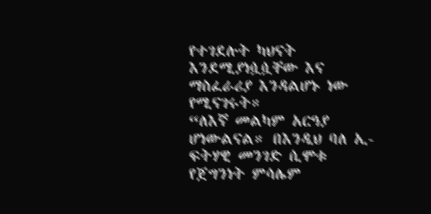የተገደሉት ካህናት እንደሚያነሷሷቸው እና ማስፈራሪያ እንዳልሆኑ ነው የሚናገሩት።
“ለእኛ መልካም አርዓያ ሆነውልናል። በእንዲህ ባለ ኢ-ፍትሃዊ መንገድ ሲሞቱ የጀግንነት ምሳሌም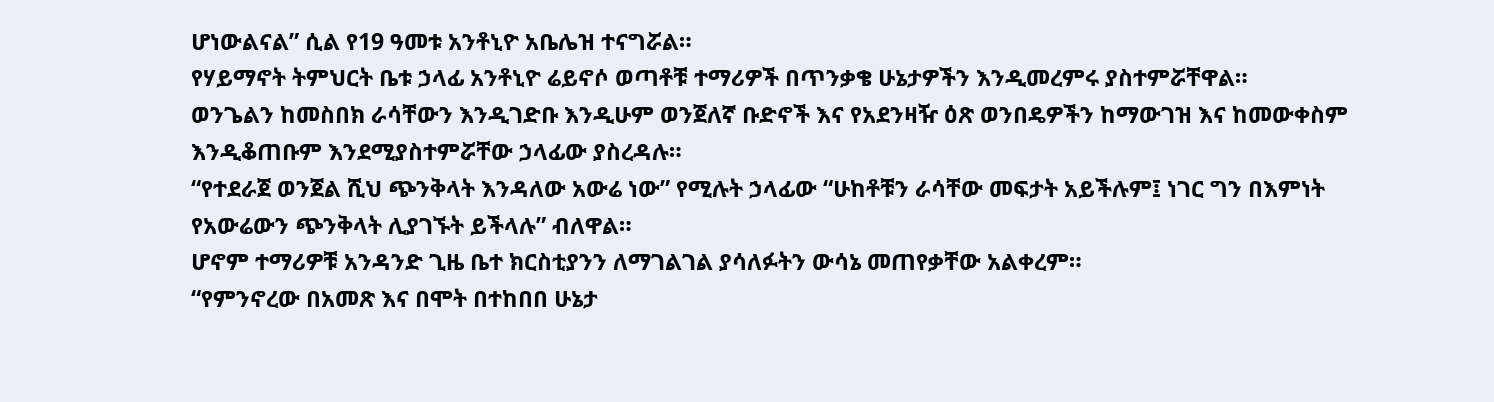ሆነውልናል” ሲል የ19 ዓመቱ አንቶኒዮ አቤሌዝ ተናግሯል።
የሃይማኖት ትምህርት ቤቱ ኃላፊ አንቶኒዮ ሬይኖሶ ወጣቶቹ ተማሪዎች በጥንቃቄ ሁኔታዎችን እንዲመረምሩ ያስተምሯቸዋል።
ወንጌልን ከመስበክ ራሳቸውን እንዲገድቡ እንዲሁም ወንጀለኛ ቡድኖች እና የአደንዛዥ ዕጽ ወንበዴዎችን ከማውገዝ እና ከመውቀስም እንዲቆጠቡም እንደሚያስተምሯቸው ኃላፊው ያስረዳሉ።
“የተደራጀ ወንጀል ሺህ ጭንቅላት እንዳለው አውሬ ነው” የሚሉት ኃላፊው “ሁከቶቹን ራሳቸው መፍታት አይችሉም፤ ነገር ግን በእምነት የአውሬውን ጭንቅላት ሊያገኙት ይችላሉ” ብለዋል።
ሆኖም ተማሪዎቹ አንዳንድ ጊዜ ቤተ ክርስቲያንን ለማገልገል ያሳለፉትን ውሳኔ መጠየቃቸው አልቀረም።
“የምንኖረው በአመጽ እና በሞት በተከበበ ሁኔታ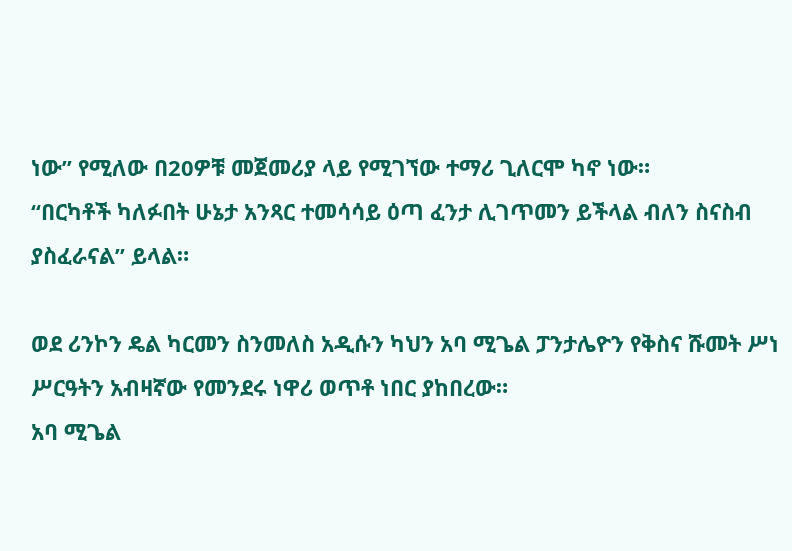ነው” የሚለው በ20ዎቹ መጀመሪያ ላይ የሚገኘው ተማሪ ጊለርሞ ካኖ ነው።
“በርካቶች ካለፉበት ሁኔታ አንጻር ተመሳሳይ ዕጣ ፈንታ ሊገጥመን ይችላል ብለን ስናስብ ያስፈራናል” ይላል።

ወደ ሪንኮን ዴል ካርመን ስንመለስ አዲሱን ካህን አባ ሚጌል ፓንታሌዮን የቅስና ሹመት ሥነ ሥርዓትን አብዛኛው የመንደሩ ነዋሪ ወጥቶ ነበር ያከበረው።
አባ ሚጌል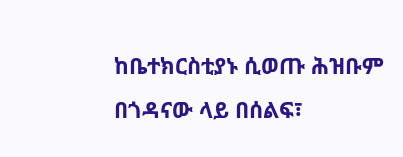ከቤተክርስቲያኑ ሲወጡ ሕዝቡም በጎዳናው ላይ በሰልፍ፣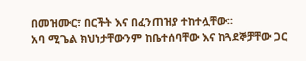በመዝሙር፣ በርችት እና በፈንጠዝያ ተከተሏቸው።
አባ ሚጌል ክህነታቸውንም ከቤተሰባቸው እና ከጓደኞቻቸው ጋር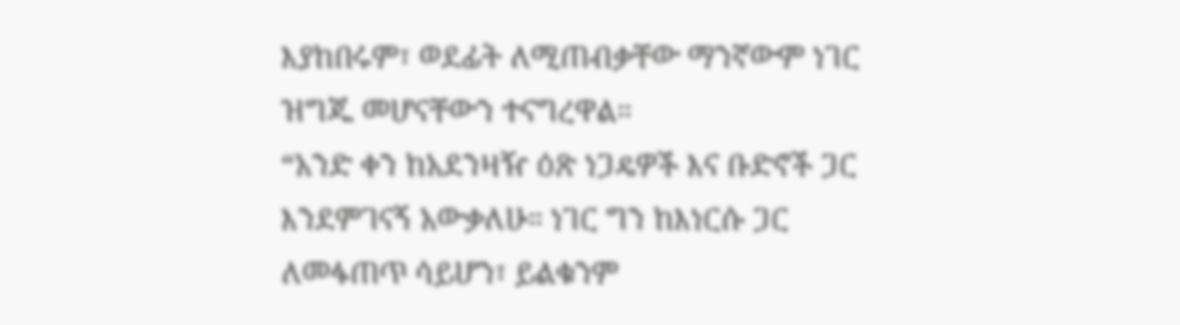እያከበሩም፣ ወደፊት ለሚጠብቃቸው ማንኛውም ነገር ዝግጁ መሆናቸውን ተናግረዋል።
“አንድ ቀን ከአደንዛዥ ዕጽ ነጋዴዎች እና ቡድኖች ጋር እንደምገናኝ አውቃለሁ። ነገር ግን ከእነርሱ ጋር ለመፋጠጥ ሳይሆን፣ ይልቁንም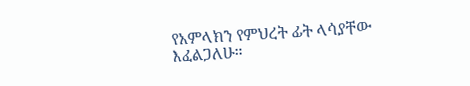የአምላክን የምህረት ፊት ላሳያቸው እፈልጋለሁ።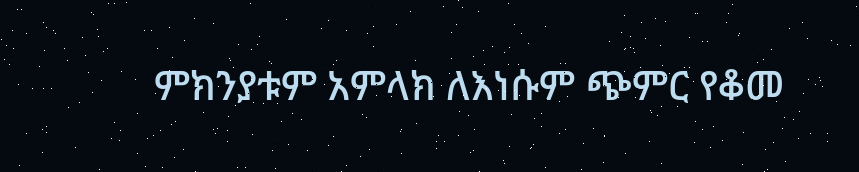ምክንያቱም አምላክ ለእነሱም ጭምር የቆመ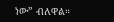ነው” ብለዋል።